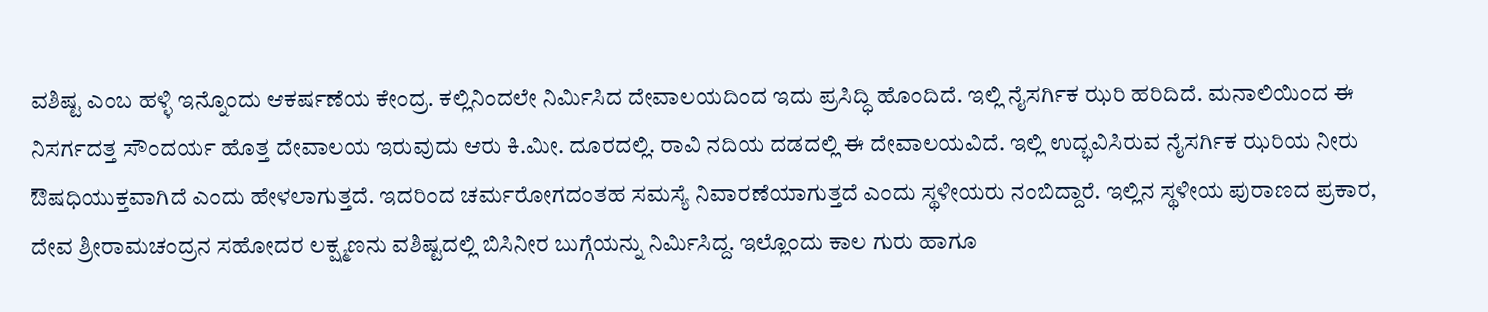ವಶಿಷ್ಟ ಎಂಬ ಹಳ್ಳಿ ಇನ್ನೊಂದು ಆಕರ್ಷಣೆಯ ಕೇಂದ್ರ. ಕಲ್ಲಿನಿಂದಲೇ ನಿರ್ಮಿಸಿದ ದೇವಾಲಯದಿಂದ ಇದು ಪ್ರಸಿದ್ಧಿ ಹೊಂದಿದೆ. ಇಲ್ಲಿ ನೈಸರ್ಗಿಕ ಝರಿ ಹರಿದಿದೆ. ಮನಾಲಿಯಿಂದ ಈ ನಿಸರ್ಗದತ್ತ ಸೌಂದರ್ಯ ಹೊತ್ತ ದೇವಾಲಯ ಇರುವುದು ಆರು ಕಿ.ಮೀ. ದೂರದಲ್ಲಿ. ರಾವಿ ನದಿಯ ದಡದಲ್ಲಿ ಈ ದೇವಾಲಯವಿದೆ. ಇಲ್ಲಿ ಉದ್ಭವಿಸಿರುವ ನೈಸರ್ಗಿಕ ಝರಿಯ ನೀರು ಔಷಧಿಯುಕ್ತವಾಗಿದೆ ಎಂದು ಹೇಳಲಾಗುತ್ತದೆ. ಇದರಿಂದ ಚರ್ಮರೋಗದಂತಹ ಸಮಸ್ಯೆ ನಿವಾರಣೆಯಾಗುತ್ತದೆ ಎಂದು ಸ್ಥಳೀಯರು ನಂಬಿದ್ದಾರೆ. ಇಲ್ಲಿನ ಸ್ಥಳೀಯ ಪುರಾಣದ ಪ್ರಕಾರ, ದೇವ ಶ್ರೀರಾಮಚಂದ್ರನ ಸಹೋದರ ಲಕ್ಷ್ಮಣನು ವಶಿಷ್ಟದಲ್ಲಿ ಬಿಸಿನೀರ ಬುಗ್ಗೆಯನ್ನು ನಿರ್ಮಿಸಿದ್ದ. ಇಲ್ಲೊಂದು ಕಾಲ ಗುರು ಹಾಗೂ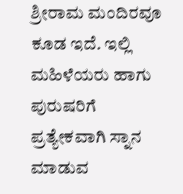ಶ್ರೀರಾಮ ಮಂದಿರವೂ ಕೂಡ ಇದೆ. ಇಲ್ಲಿ ಮಹಿಳೆಯರು ಹಾಗು ಪುರುಷರಿಗೆ ಪ್ರತ್ಯೇಕವಾಗಿ ಸ್ನಾನ ಮಾಡುವ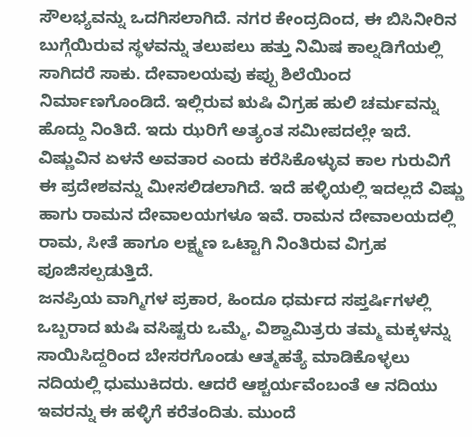ಸೌಲಭ್ಯವನ್ನು ಒದಗಿಸಲಾಗಿದೆ. ನಗರ ಕೇಂದ್ರದಿಂದ, ಈ ಬಿಸಿನೀರಿನ ಬುಗ್ಗೆಯಿರುವ ಸ್ಥಳವನ್ನು ತಲುಪಲು ಹತ್ತು ನಿಮಿಷ ಕಾಲ್ನಡಿಗೆಯಲ್ಲಿ ಸಾಗಿದರೆ ಸಾಕು. ದೇವಾಲಯವು ಕಪ್ಪು ಶಿಲೆಯಿಂದ ನಿರ್ಮಾಣಗೊಂಡಿದೆ. ಇಲ್ಲಿರುವ ಋಷಿ ವಿಗ್ರಹ ಹುಲಿ ಚರ್ಮವನ್ನು ಹೊದ್ದು ನಿಂತಿದೆ. ಇದು ಝರಿಗೆ ಅತ್ಯಂತ ಸಮೀಪದಲ್ಲೇ ಇದೆ.
ವಿಷ್ಣುವಿನ ಏಳನೆ ಅವತಾರ ಎಂದು ಕರೆಸಿಕೊಳ್ಳುವ ಕಾಲ ಗುರುವಿಗೆ ಈ ಪ್ರದೇಶವನ್ನು ಮೀಸಲಿಡಲಾಗಿದೆ. ಇದೆ ಹಳ್ಳಿಯಲ್ಲಿ ಇದಲ್ಲದೆ ವಿಷ್ಣು ಹಾಗು ರಾಮನ ದೇವಾಲಯಗಳೂ ಇವೆ. ರಾಮನ ದೇವಾಲಯದಲ್ಲಿ ರಾಮ, ಸೀತೆ ಹಾಗೂ ಲಕ್ಷ್ಮಣ ಒಟ್ಟಾಗಿ ನಿಂತಿರುವ ವಿಗ್ರಹ ಪೂಜಿಸಲ್ಪಡುತ್ತಿದೆ.
ಜನಪ್ರಿಯ ವಾಗ್ಮಿಗಳ ಪ್ರಕಾರ, ಹಿಂದೂ ಧರ್ಮದ ಸಪ್ತರ್ಷಿಗಳಲ್ಲಿ ಒಬ್ಬರಾದ ಋಷಿ ವಸಿಷ್ಟರು ಒಮ್ಮೆ, ವಿಶ್ವಾಮಿತ್ರರು ತಮ್ಮ ಮಕ್ಕಳನ್ನು ಸಾಯಿಸಿದ್ದರಿಂದ ಬೇಸರಗೊಂಡು ಆತ್ಮಹತ್ಯೆ ಮಾಡಿಕೊಳ್ಳಲು ನದಿಯಲ್ಲಿ ಧುಮುಕಿದರು. ಆದರೆ ಆಶ್ಚರ್ಯವೆಂಬಂತೆ ಆ ನದಿಯು ಇವರನ್ನು ಈ ಹಳ್ಳಿಗೆ ಕರೆತಂದಿತು. ಮುಂದೆ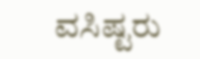ವಸಿಷ್ಟರು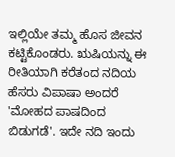ಇಲ್ಲಿಯೇ ತಮ್ಮ ಹೊಸ ಜೀವನ ಕಟ್ಟಿಕೊಂಡರು. ಋಷಿಯನ್ನು ಈ ರೀತಿಯಾಗಿ ಕರೆತಂದ ನದಿಯ ಹೆಸರು ವಿಪಾಷಾ ಅಂದರೆ 'ಮೋಹದ ಪಾಷದಿಂದ ಬಿಡುಗಡೆ'. ಇದೇ ನದಿ ಇಂದು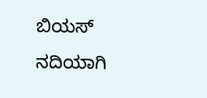ಬಿಯಸ್ ನದಿಯಾಗಿ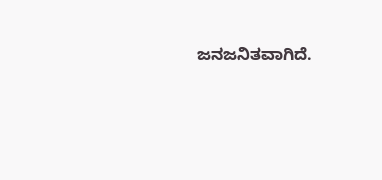ಜನಜನಿತವಾಗಿದೆ.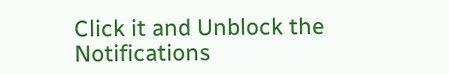Click it and Unblock the Notifications